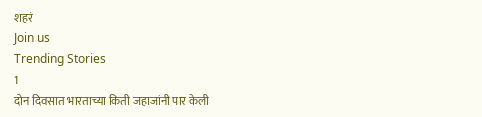शहरं
Join us
Trending Stories
1
दोन दिवसात भारताच्या किती जहाजांनी पार केली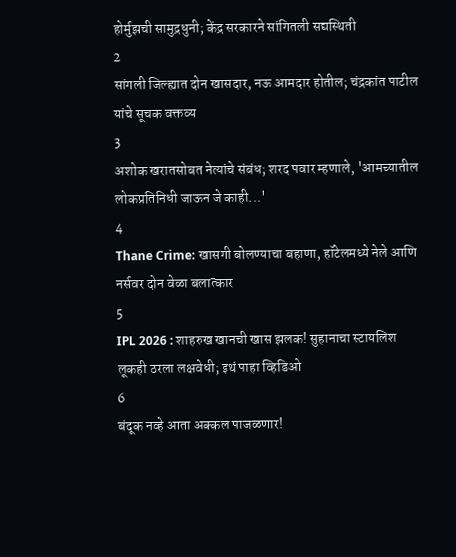होर्मुझची सामुद्रधुनी; केंद्र सरकारने सांगितली सद्यस्थिती
2
सांगली जिल्ह्यात दोन खासदार, नऊ आमदार होतील; चंद्रकांत पाटील यांचे सूचक वक्तव्य
3
अशोक खरातसोबत नेत्यांचे संबंध; शरद पवार म्हणाले, 'आमच्यातील लोकप्रतिनिधी जाऊन जे काही...'
4
Thane Crime: खासगी बोलण्याचा बहाणा, हॉटेलमध्ये नेले आणि नर्सवर दोन वेळा बलात्कार
5
IPL 2026 : शाहरुख खानची खास झलक! सुहानाचा स्टायलिश लूकही ठरला लक्षवेधी; इथं पाहा व्हिडिओ
6
बंदूक नव्हे आता अक्कल पाजळणार!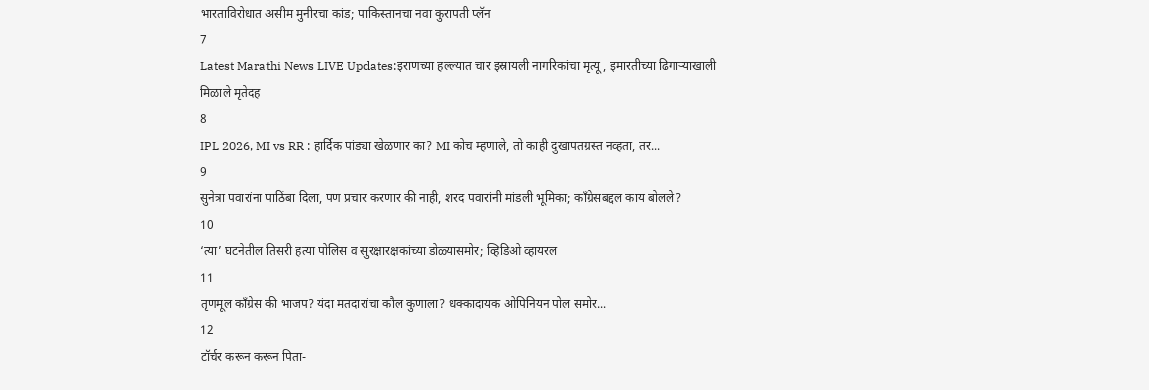भारताविरोधात असीम मुनीरचा कांड; पाकिस्तानचा नवा कुरापती प्लॅन
7
Latest Marathi News LIVE Updates:इराणच्या हल्ल्यात चार इस्रायली नागरिकांचा मृत्यू, इमारतीच्या ढिगाऱ्याखाली मिळाले मृतेदह
8
IPL 2026, MI vs RR : हार्दिक पांड्या खेळणार का? MI कोच म्हणाले, तो काही दुखापतग्रस्त नव्हता, तर...
9
सुनेत्रा पवारांना पाठिंबा दिला, पण प्रचार करणार की नाही, शरद पवारांनी मांडली भूमिका; काँग्रेसबद्दल काय बोलले?
10
‘त्या’ घटनेतील तिसरी हत्या पोलिस व सुरक्षारक्षकांच्या डोळ्यासमोर; व्हिडिओ व्हायरल
11
तृणमूल काँग्रेस की भाजप? यंदा मतदारांचा कौल कुणाला? धक्कादायक ओपिनियन पोल समोर...
12
टॉर्चर करून करून पिता-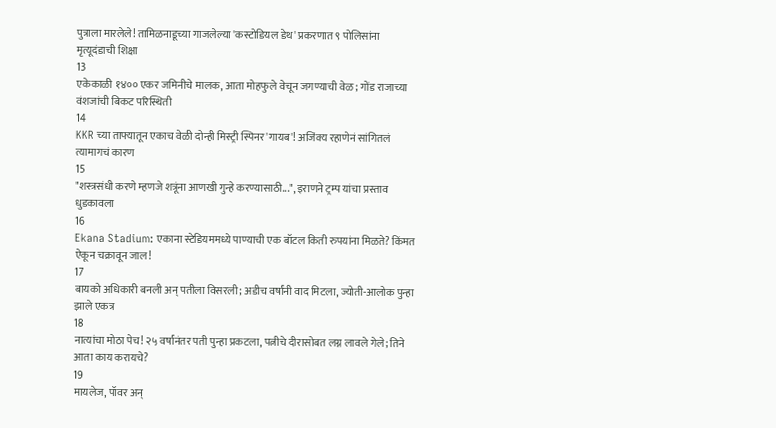पुत्राला मारलेले! तामिळनाडूच्या गाजलेल्या 'कस्टोडियल डेथ' प्रकरणात ९ पोलिसांना मृत्यूदंडाची शिक्षा
13
एकेकाळी १४०० एकर जमिनीचे मालक, आता मोहफुले वेचून जगण्याची वेळ; गोंड राजाच्या वंशजांची बिकट परिस्थिती
14
KKR च्या ताफ्यातून एकाच वेळी दोन्ही मिस्ट्री स्पिनर 'गायब'! अजिंक्य रहाणेनं सांगितलं त्यामागचं कारण
15
"शस्त्रसंधी करणे म्हणजे शत्रूंना आणखी गुन्हे करण्यासाठी...", इराणने ट्रम्प यांचा प्रस्ताव धुडकावला
16
Ekana Stadium: एकाना स्टेडियममध्ये पाण्याची एक बॉटल किती रुपयांना मिळते? किंमत ऐकून चक्रावून जाल!
17
बायको अधिकारी बनली अन् पतीला विसरली; अडीच वर्षांनी वाद मिटला, ज्योती-आलोक पुन्हा झाले एकत्र
18
नात्यांचा मोठा पेच! २५ वर्षांनंतर पती पुन्हा प्रकटला, पत्नीचे दीरासोबत लग्न लावले गेले; तिने आता काय करायचे?
19
मायलेज, पॉवर अन्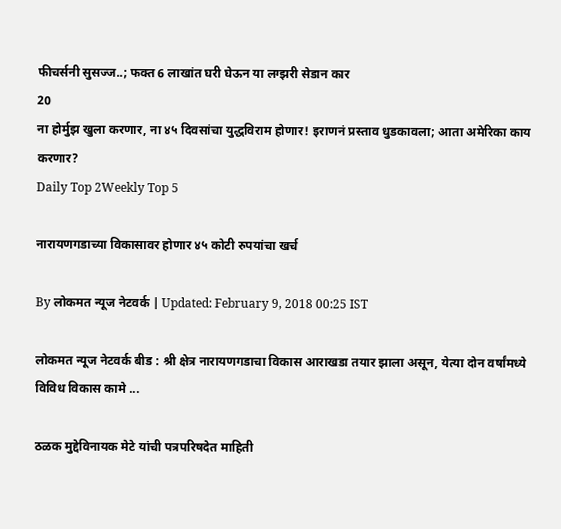फीचर्सनी सुसज्ज..; फक्त 6 लाखांत घरी घेऊन या लग्झरी सेडान कार
20
ना होर्मुझ खुला करणार, ना ४५ दिवसांचा युद्धविराम होणार! इराणनं प्रस्ताव धुडकावला; आता अमेरिका काय करणार?
Daily Top 2Weekly Top 5

नारायणगडाच्या विकासावर होणार ४५ कोटी रुपयांचा खर्च

By लोकमत न्यूज नेटवर्क | Updated: February 9, 2018 00:25 IST

लोकमत न्यूज नेटवर्क बीड : श्री क्षेत्र नारायणगडाचा विकास आराखडा तयार झाला असून, येत्या दोन वर्षांमध्ये विविध विकास कामे ...

ठळक मुद्देविनायक मेटे यांची पत्रपरिषदेत माहिती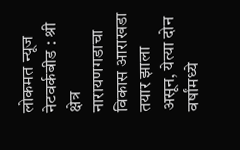लोकमत न्यूज नेटवर्कबीड : श्री क्षेत्र नारायणगडाचा विकास आराखडा तयार झाला असून, येत्या दोन वर्षांमध्ये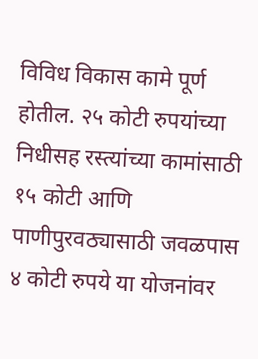विविध विकास कामे पूर्ण होतील. २५ कोटी रुपयांच्या निधीसह रस्त्यांच्या कामांसाठी १५ कोटी आणि पाणीपुरवठ्यासाठी जवळपास ४ कोटी रुपये या योजनांवर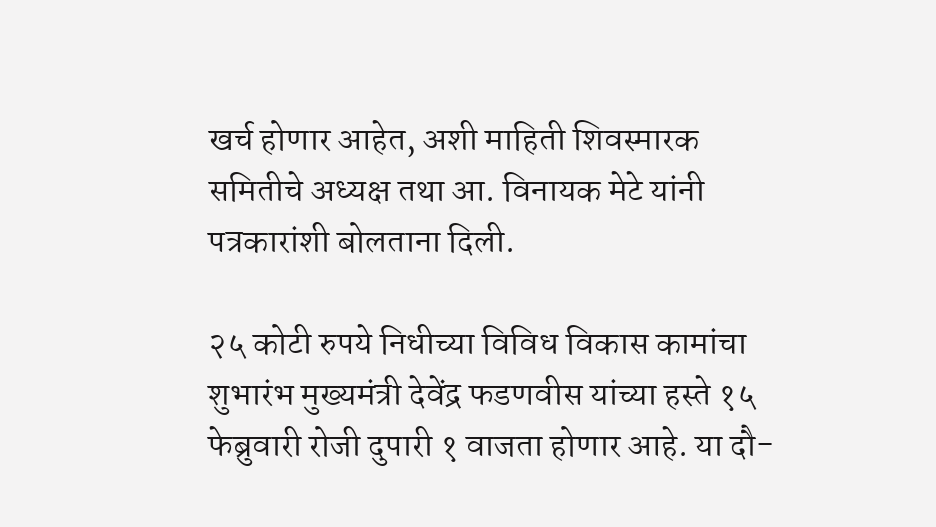खर्च होणार आहेत, अशी माहिती शिवस्मारक समितीचे अध्यक्ष तथा आ. विनायक मेटे यांनी पत्रकारांशी बोलताना दिली.

२५ कोटी रुपये निधीच्या विविध विकास कामांचा शुभारंभ मुख्यमंत्री देवेंद्र फडणवीस यांच्या हस्ते १५ फेब्रुवारी रोजी दुपारी १ वाजता होणार आहे. या दौ-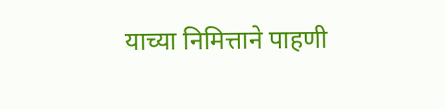याच्या निमित्ताने पाहणी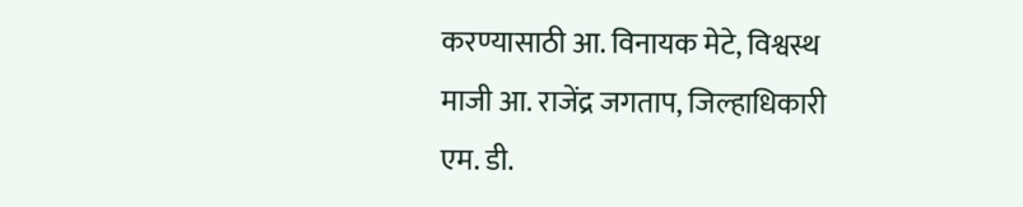करण्यासाठी आ. विनायक मेटे, विश्वस्थ माजी आ. राजेंद्र जगताप, जिल्हाधिकारी एम. डी.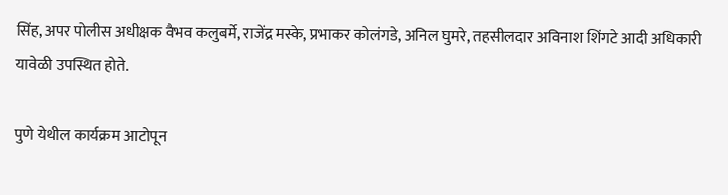सिंह, अपर पोलीस अधीक्षक वैभव कलुबर्मे, राजेंद्र मस्के, प्रभाकर कोलंगडे, अनिल घुमरे, तहसीलदार अविनाश शिंगटे आदी अधिकारी यावेळी उपस्थित होते.

पुणे येथील कार्यक्रम आटोपून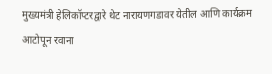मुख्यमंत्री हेलिकॉप्टरद्वारे थेट नारायणगडावर येतील आणि कार्यक्रम आटोपून रवाना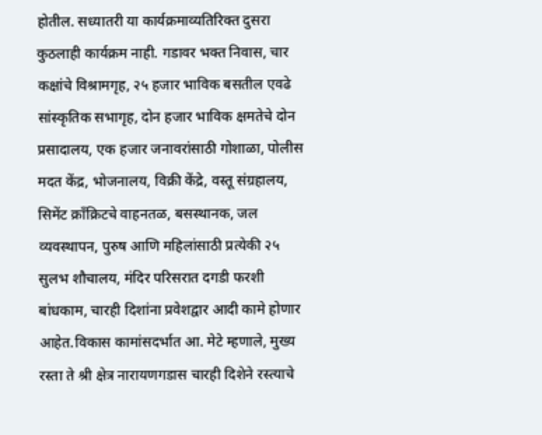होतील. सध्यातरी या कार्यक्रमाव्यतिरिक्त दुसरा कुठलाही कार्यक्रम नाही. गडावर भक्त निवास, चार कक्षांचे विश्रामगृह, २५ हजार भाविक बसतील एवढे सांस्कृतिक सभागृह, दोन हजार भाविक क्षमतेचे दोन प्रसादालय, एक हजार जनावरांसाठी गोशाळा, पोलीस मदत केंद्र, भोजनालय, विक्री केंद्रे, वस्तू संग्रहालय, सिमेंट क्राँक्रिटचे वाहनतळ, बसस्थानक, जल व्यवस्थापन, पुरुष आणि महिलांसाठी प्रत्येकी २५ सुलभ शौचालय, मंदिर परिसरात दगडी फरशी बांधकाम, चारही दिशांना प्रवेशद्वार आदी कामे होणार आहेत.विकास कामांसदर्भात आ. मेटे म्हणाले, मुख्य रस्ता ते श्री क्षेत्र नारायणगडास चारही दिशेने रस्त्याचे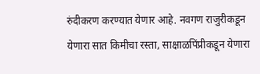रुंदीकरण करण्यात येणार आहे. नवगण राजुरीकडून येणारा सात किमीचा रस्ता, साक्षाळपिंप्रीकडून येणारा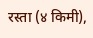रस्ता (४ किमी),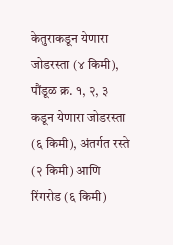केतुराकडून येणारा जोडरस्ता (४ किमी), पौंडूळ क्र. १, २, ३ कडून येणारा जोडरस्ता (६ किमी), अंतर्गत रस्ते (२ किमी) आणि रिंगरोड (६ किमी)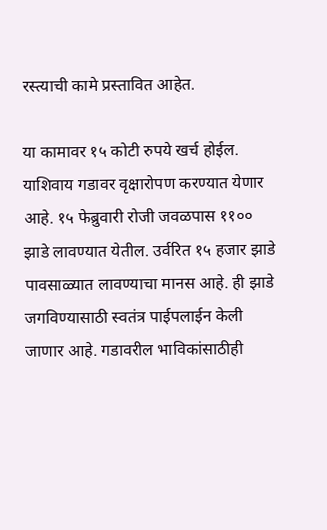रस्त्याची कामे प्रस्तावित आहेत.

या कामावर १५ कोटी रुपये खर्च होईल. याशिवाय गडावर वृक्षारोपण करण्यात येणार आहे. १५ फेब्रुवारी रोजी जवळपास ११०० झाडे लावण्यात येतील. उर्वरित १५ हजार झाडे पावसाळ्यात लावण्याचा मानस आहे. ही झाडे जगविण्यासाठी स्वतंत्र पाईपलाईन केली जाणार आहे. गडावरील भाविकांसाठीही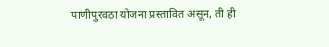पाणीपुरवठा योजना प्रस्तावित असून, ती ही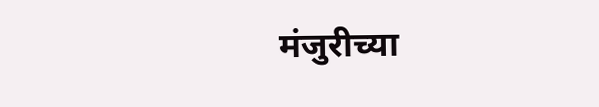मंजुरीच्या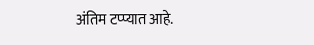अंतिम टप्प्यात आहे.